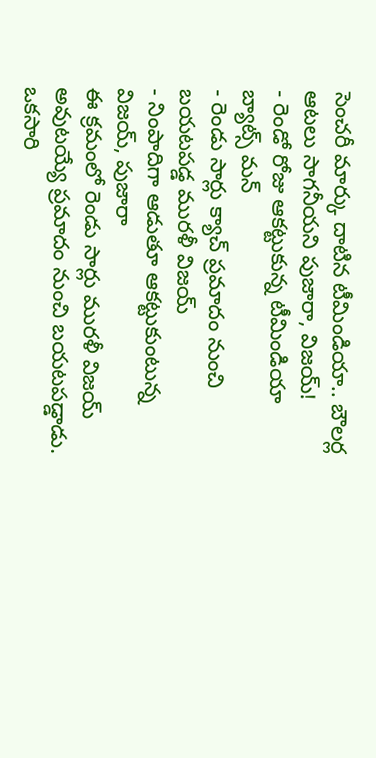సెంచరీ మార్కు దాటిన టీమిండియా.. బౌలర్ల ఆటలు సాగనీయని పుజారా, విజయ్!
- రెండో రోజు ఆకట్టుకున్న టీమిండియా బ్యాట్స్ మన్
- రెండు సార్లు క్యాచ్ ప్రమాదం నుంచి బయటపడ్డ మురళీ విజయ్
- నింపాదిగా ఆడుతూ ఆకట్టుకుంటున్న విజయ్, పుజారా
ఈ క్రమంలో రెండు సార్లు మురళీ విజయ్ అవుటయ్యే ప్రమాదం నుంచి బయటపడ్డాడు. ఒకసారి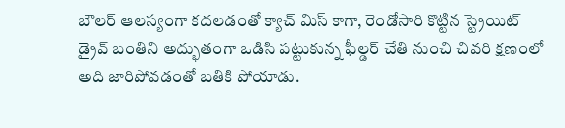బౌలర్ ఆలస్యంగా కదలడంతో క్యాచ్ మిస్ కాగా, రెండోసారి కొట్టిన స్ట్రెయిట్ డ్రైవ్ బంతిని అద్భుతంగా ఒడిసి పట్టుకున్న ఫీల్డర్ చేతి నుంచి చివరి క్షణంలో అది జారిపోవడంతో బతికి పోయాడు.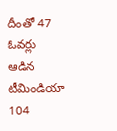దీంతో 47 ఓవర్లు ఆడిన టీమిండియా 104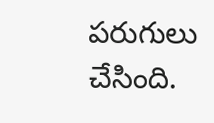పరుగులు చేసింది.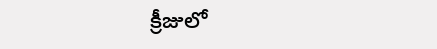క్రీజులో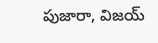పుజారా, విజయ్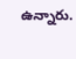ఉన్నారు.